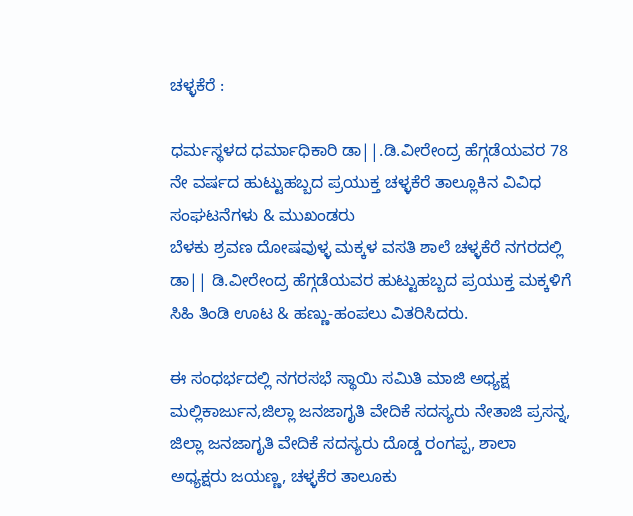ಚಳ್ಳಕೆರೆ :

ಧರ್ಮಸ್ಥಳದ ಧರ್ಮಾಧಿಕಾರಿ ಡಾ||.ಡಿ.ವೀರೇಂದ್ರ ಹೆಗ್ಗಡೆಯವರ 78 ನೇ ವರ್ಷದ ಹುಟ್ಟುಹಬ್ಬದ ಪ್ರಯುಕ್ತ ಚಳ್ಳಕೆರೆ ತಾಲ್ಲೂಕಿನ ವಿವಿಧ ಸಂಘಟನೆಗಳು & ಮುಖಂಡರು
ಬೆಳಕು ಶ್ರವಣ ದೋಷವುಳ್ಳ ಮಕ್ಕಳ ವಸತಿ ಶಾಲೆ ಚಳ್ಳಕೆರೆ ನಗರದಲ್ಲಿ ಡಾ|| ಡಿ.ವೀರೇಂದ್ರ ಹೆಗ್ಗಡೆಯವರ ಹುಟ್ಟುಹಬ್ಬದ ಪ್ರಯುಕ್ತ ಮಕ್ಕಳಿಗೆ ಸಿಹಿ ತಿಂಡಿ ಊಟ & ಹಣ್ಣು-ಹಂಪಲು ವಿತರಿಸಿದರು.

ಈ ಸಂಧರ್ಭದಲ್ಲಿ ನಗರಸಭೆ ಸ್ಥಾಯಿ ಸಮಿತಿ ಮಾಜಿ ಅಧ್ಯಕ್ಷ ಮಲ್ಲಿಕಾರ್ಜುನ,ಜಿಲ್ಲಾ ಜನಜಾಗೃತಿ ವೇದಿಕೆ ಸದಸ್ಯರು ನೇತಾಜಿ ಪ್ರಸನ್ನ, ಜಿಲ್ಲಾ ಜನಜಾಗೃತಿ ವೇದಿಕೆ ಸದಸ್ಯರು ದೊಡ್ಡ ರಂಗಪ್ಪ, ಶಾಲಾ ಅಧ್ಯಕ್ಷರು ಜಯಣ್ಣ, ಚಳ್ಳಕೆರ ತಾಲೂಕು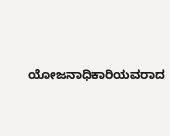ಯೋಜನಾಧಿಕಾರಿಯವರಾದ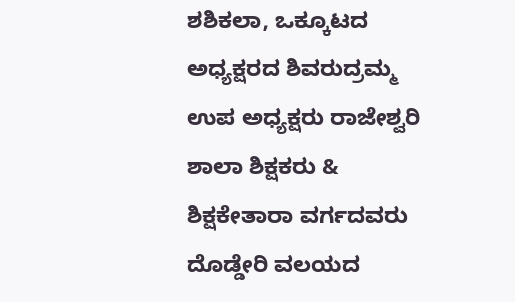ಶಶಿಕಲಾ, ಒಕ್ಕೂಟದ ಅಧ್ಯಕ್ಷರದ ಶಿವರುದ್ರಮ್ಮ ಉಪ ಅಧ್ಯಕ್ಷರು ರಾಜೇಶ್ವರಿ ಶಾಲಾ ಶಿಕ್ಷಕರು & ಶಿಕ್ಷಕೇತಾರಾ ವರ್ಗದವರು ದೊಡ್ಡೇರಿ ವಲಯದ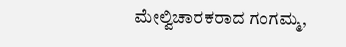ಮೇಲ್ವಿಚಾರಕರಾದ ಗಂಗಮ್ಮ,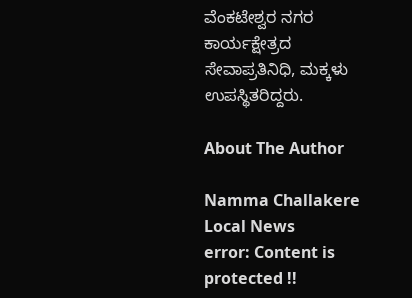ವೆಂಕಟೇಶ್ವರ ನಗರ ಕಾರ್ಯಕ್ಷೇತ್ರದ ಸೇವಾಪ್ರತಿನಿಧಿ, ಮಕ್ಕಳು ಉಪಸ್ಥಿತರಿದ್ದರು.

About The Author

Namma Challakere Local News
error: Content is protected !!